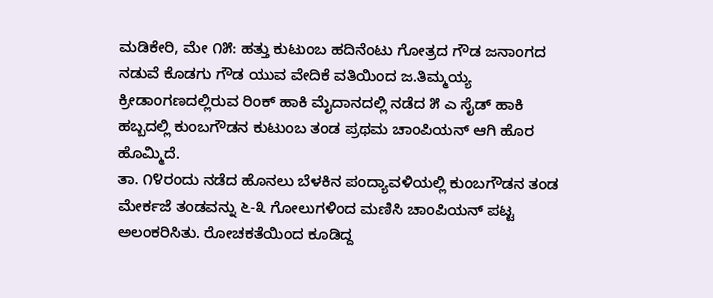ಮಡಿಕೇರಿ, ಮೇ ೧೫: ಹತ್ತು ಕುಟುಂಬ ಹದಿನೆಂಟು ಗೋತ್ರದ ಗೌಡ ಜನಾಂಗದ ನಡುವೆ ಕೊಡಗು ಗೌಡ ಯುವ ವೇದಿಕೆ ವತಿಯಿಂದ ಜ.ತಿಮ್ಮಯ್ಯ ಕ್ರೀಡಾಂಗಣದಲ್ಲಿರುವ ರಿಂಕ್ ಹಾಕಿ ಮೈದಾನದಲ್ಲಿ ನಡೆದ ೫ ಎ ಸೈಡ್ ಹಾಕಿ ಹಬ್ಬದಲ್ಲಿ ಕುಂಬಗೌಡನ ಕುಟುಂಬ ತಂಡ ಪ್ರಥಮ ಚಾಂಪಿಯನ್ ಆಗಿ ಹೊರ ಹೊಮ್ಮಿದೆ.
ತಾ. ೧೪ರಂದು ನಡೆದ ಹೊನಲು ಬೆಳಕಿನ ಪಂದ್ಯಾವಳಿಯಲ್ಲಿ ಕುಂಬಗೌಡನ ತಂಡ ಮೇರ್ಕಜೆ ತಂಡವನ್ನು ೬-೩ ಗೋಲುಗಳಿಂದ ಮಣಿಸಿ ಚಾಂಪಿಯನ್ ಪಟ್ಟ ಅಲಂಕರಿಸಿತು. ರೋಚಕತೆಯಿಂದ ಕೂಡಿದ್ದ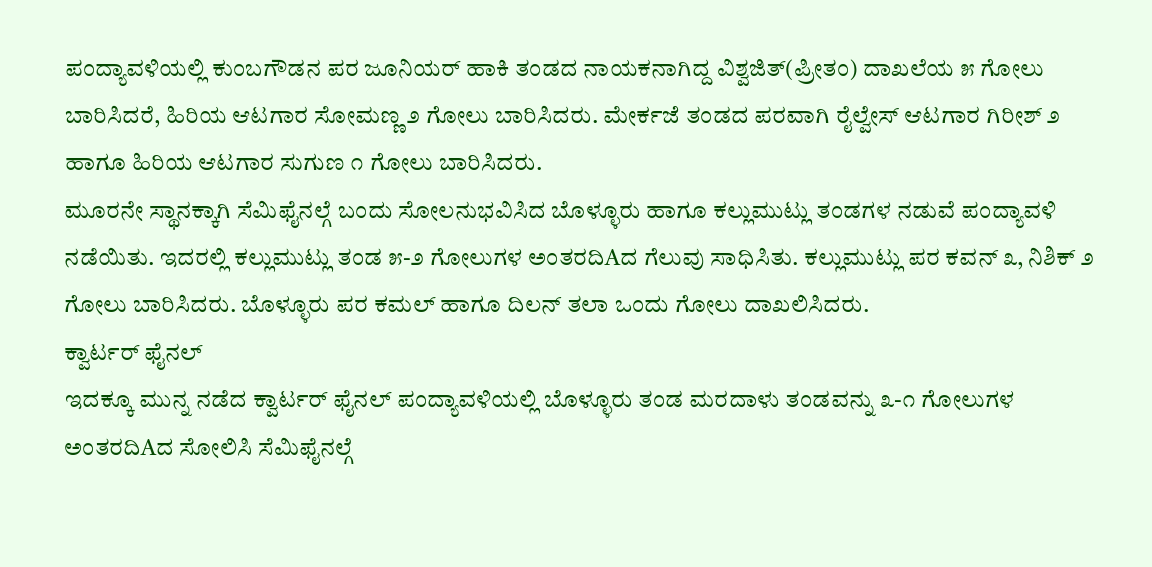ಪಂದ್ಯಾವಳಿಯಲ್ಲಿ ಕುಂಬಗೌಡನ ಪರ ಜೂನಿಯರ್ ಹಾಕಿ ತಂಡದ ನಾಯಕನಾಗಿದ್ದ ವಿಶ್ವಜಿತ್(ಪ್ರೀತಂ) ದಾಖಲೆಯ ೫ ಗೋಲು ಬಾರಿಸಿದರೆ, ಹಿರಿಯ ಆಟಗಾರ ಸೋಮಣ್ಣ ೨ ಗೋಲು ಬಾರಿಸಿದರು. ಮೇರ್ಕಜೆ ತಂಡದ ಪರವಾಗಿ ರೈಲ್ವೇಸ್ ಆಟಗಾರ ಗಿರೀಶ್ ೨ ಹಾಗೂ ಹಿರಿಯ ಆಟಗಾರ ಸುಗುಣ ೧ ಗೋಲು ಬಾರಿಸಿದರು.
ಮೂರನೇ ಸ್ಥಾನಕ್ಕಾಗಿ ಸೆಮಿಫೈನಲ್ಗೆ ಬಂದು ಸೋಲನುಭವಿಸಿದ ಬೊಳ್ಳೂರು ಹಾಗೂ ಕಲ್ಲುಮುಟ್ಲು ತಂಡಗಳ ನಡುವೆ ಪಂದ್ಯಾವಳಿ ನಡೆಯಿತು. ಇದರಲ್ಲಿ ಕಲ್ಲುಮುಟ್ಲು ತಂಡ ೫-೨ ಗೋಲುಗಳ ಅಂತರದಿAದ ಗೆಲುವು ಸಾಧಿಸಿತು. ಕಲ್ಲುಮುಟ್ಲು ಪರ ಕವನ್ ೩, ನಿಶಿಕ್ ೨ ಗೋಲು ಬಾರಿಸಿದರು. ಬೊಳ್ಳೂರು ಪರ ಕಮಲ್ ಹಾಗೂ ದಿಲನ್ ತಲಾ ಒಂದು ಗೋಲು ದಾಖಲಿಸಿದರು.
ಕ್ವಾರ್ಟರ್ ಫೈನಲ್
ಇದಕ್ಕೂ ಮುನ್ನ ನಡೆದ ಕ್ವಾರ್ಟರ್ ಫೈನಲ್ ಪಂದ್ಯಾವಳಿಯಲ್ಲಿ ಬೊಳ್ಳೂರು ತಂಡ ಮರದಾಳು ತಂಡವನ್ನು ೩-೧ ಗೋಲುಗಳ ಅಂತರದಿAದ ಸೋಲಿಸಿ ಸೆಮಿಫೈನಲ್ಗೆ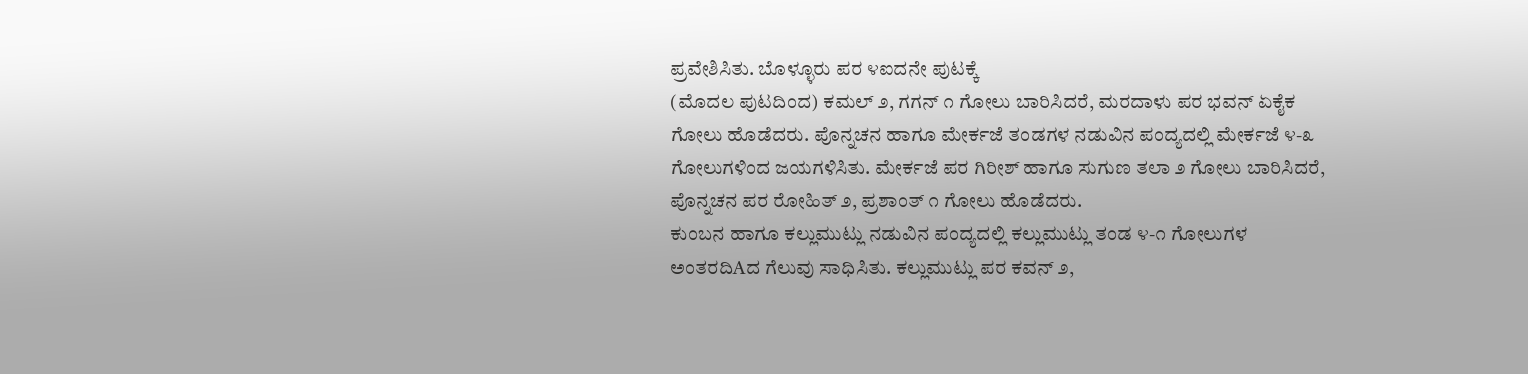ಪ್ರವೇಶಿಸಿತು. ಬೊಳ್ಳೂರು ಪರ ೪ಐದನೇ ಪುಟಕ್ಕೆ
(ಮೊದಲ ಪುಟದಿಂದ) ಕಮಲ್ ೨, ಗಗನ್ ೧ ಗೋಲು ಬಾರಿಸಿದರೆ, ಮರದಾಳು ಪರ ಭವನ್ ಏಕೈಕ ಗೋಲು ಹೊಡೆದರು. ಪೊನ್ನಚನ ಹಾಗೂ ಮೇರ್ಕಜೆ ತಂಡಗಳ ನಡುವಿನ ಪಂದ್ಯದಲ್ಲಿ ಮೇರ್ಕಜೆ ೪-೩ ಗೋಲುಗಳಿಂದ ಜಯಗಳಿಸಿತು. ಮೇರ್ಕಜೆ ಪರ ಗಿರೀಶ್ ಹಾಗೂ ಸುಗುಣ ತಲಾ ೨ ಗೋಲು ಬಾರಿಸಿದರೆ, ಪೊನ್ನಚನ ಪರ ರೋಹಿತ್ ೨, ಪ್ರಶಾಂತ್ ೧ ಗೋಲು ಹೊಡೆದರು.
ಕುಂಬನ ಹಾಗೂ ಕಲ್ಲುಮುಟ್ಲು ನಡುವಿನ ಪಂದ್ಯದಲ್ಲಿ ಕಲ್ಲುಮುಟ್ಲು ತಂಡ ೪-೧ ಗೋಲುಗಳ ಅಂತರದಿAದ ಗೆಲುವು ಸಾಧಿಸಿತು. ಕಲ್ಲುಮುಟ್ಲು ಪರ ಕವನ್ ೨,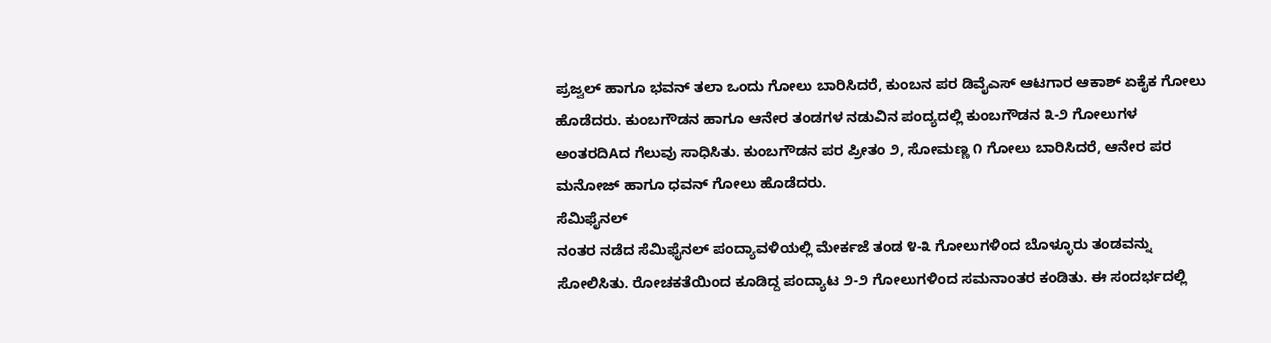ಪ್ರಜ್ವಲ್ ಹಾಗೂ ಭವನ್ ತಲಾ ಒಂದು ಗೋಲು ಬಾರಿಸಿದರೆ, ಕುಂಬನ ಪರ ಡಿವೈಎಸ್ ಆಟಗಾರ ಆಕಾಶ್ ಏಕೈಕ ಗೋಲು ಹೊಡೆದರು. ಕುಂಬಗೌಡನ ಹಾಗೂ ಆನೇರ ತಂಡಗಳ ನಡುವಿನ ಪಂದ್ಯದಲ್ಲಿ ಕುಂಬಗೌಡನ ೩-೨ ಗೋಲುಗಳ ಅಂತರದಿAದ ಗೆಲುವು ಸಾಧಿಸಿತು. ಕುಂಬಗೌಡನ ಪರ ಪ್ರೀತಂ ೨, ಸೋಮಣ್ಣ ೧ ಗೋಲು ಬಾರಿಸಿದರೆ, ಆನೇರ ಪರ ಮನೋಜ್ ಹಾಗೂ ಧವನ್ ಗೋಲು ಹೊಡೆದರು.
ಸೆಮಿಫೈನಲ್
ನಂತರ ನಡೆದ ಸೆಮಿಫೈನಲ್ ಪಂದ್ಯಾವಳಿಯಲ್ಲಿ ಮೇರ್ಕಜೆ ತಂಡ ೪-೩ ಗೋಲುಗಳಿಂದ ಬೊಳ್ಳೂರು ತಂಡವನ್ನು ಸೋಲಿಸಿತು. ರೋಚಕತೆಯಿಂದ ಕೂಡಿದ್ದ ಪಂದ್ಯಾಟ ೨-೨ ಗೋಲುಗಳಿಂದ ಸಮನಾಂತರ ಕಂಡಿತು. ಈ ಸಂದರ್ಭದಲ್ಲಿ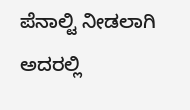ಪೆನಾಲ್ಟಿ ನೀಡಲಾಗಿ ಅದರಲ್ಲಿ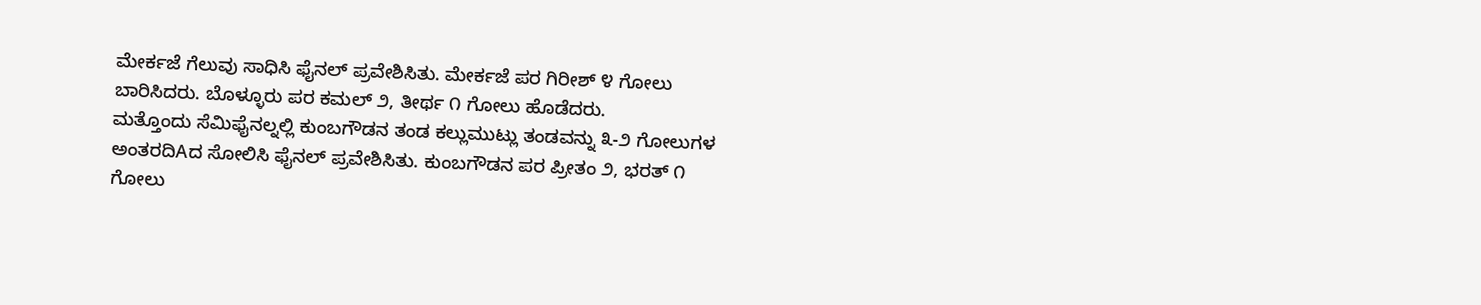ಮೇರ್ಕಜೆ ಗೆಲುವು ಸಾಧಿಸಿ ಫೈನಲ್ ಪ್ರವೇಶಿಸಿತು. ಮೇರ್ಕಜೆ ಪರ ಗಿರೀಶ್ ೪ ಗೋಲು ಬಾರಿಸಿದರು. ಬೊಳ್ಳೂರು ಪರ ಕಮಲ್ ೨, ತೀರ್ಥ ೧ ಗೋಲು ಹೊಡೆದರು.
ಮತ್ತೊಂದು ಸೆಮಿಫೈನಲ್ನಲ್ಲಿ ಕುಂಬಗೌಡನ ತಂಡ ಕಲ್ಲುಮುಟ್ಲು ತಂಡವನ್ನು ೩-೨ ಗೋಲುಗಳ ಅಂತರದಿAದ ಸೋಲಿಸಿ ಫೈನಲ್ ಪ್ರವೇಶಿಸಿತು. ಕುಂಬಗೌಡನ ಪರ ಪ್ರೀತಂ ೨, ಭರತ್ ೧ ಗೋಲು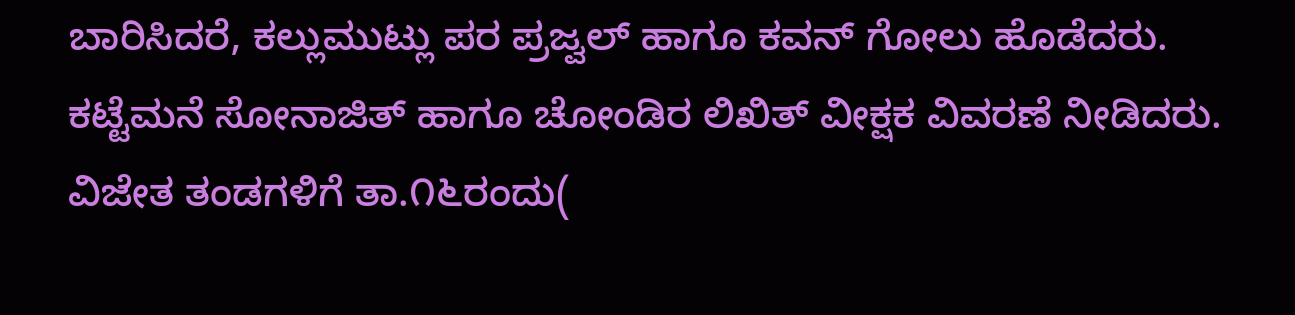ಬಾರಿಸಿದರೆ, ಕಲ್ಲುಮುಟ್ಲು ಪರ ಪ್ರಜ್ವಲ್ ಹಾಗೂ ಕವನ್ ಗೋಲು ಹೊಡೆದರು. ಕಟ್ಟೆಮನೆ ಸೋನಾಜಿತ್ ಹಾಗೂ ಚೋಂಡಿರ ಲಿಖಿತ್ ವೀಕ್ಷಕ ವಿವರಣೆ ನೀಡಿದರು. ವಿಜೇತ ತಂಡಗಳಿಗೆ ತಾ.೧೬ರಂದು(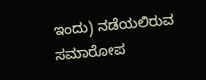ಇಂದು) ನಡೆಯಲಿರುವ ಸಮಾರೋಪ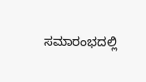ಸಮಾರಂಭದಲ್ಲಿ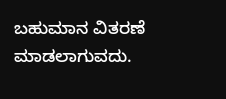ಬಹುಮಾನ ವಿತರಣೆ ಮಾಡಲಾಗುವದು.